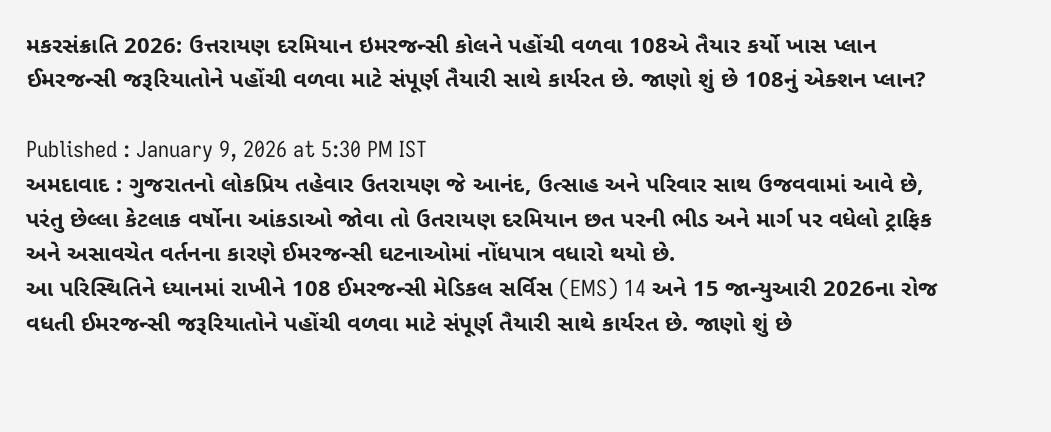મકરસંક્રાતિ 2026: ઉત્તરાયણ દરમિયાન ઇમરજન્સી કોલને પહોંચી વળવા 108એ તૈયાર કર્યો ખાસ પ્લાન
ઈમરજન્સી જરૂરિયાતોને પહોંચી વળવા માટે સંપૂર્ણ તૈયારી સાથે કાર્યરત છે. જાણો શું છે 108નું એક્શન પ્લાન?

Published : January 9, 2026 at 5:30 PM IST
અમદાવાદ : ગુજરાતનો લોકપ્રિય તહેવાર ઉતરાયણ જે આનંદ, ઉત્સાહ અને પરિવાર સાથ ઉજવવામાં આવે છે, પરંતુ છેલ્લા કેટલાક વર્ષોના આંકડાઓ જોવા તો ઉતરાયણ દરમિયાન છત પરની ભીડ અને માર્ગ પર વધેલો ટ્રાફિક અને અસાવચેત વર્તનના કારણે ઈમરજન્સી ઘટનાઓમાં નોંધપાત્ર વધારો થયો છે.
આ પરિસ્થિતિને ધ્યાનમાં રાખીને 108 ઈમરજન્સી મેડિકલ સર્વિસ (EMS) 14 અને 15 જાન્યુઆરી 2026ના રોજ વધતી ઈમરજન્સી જરૂરિયાતોને પહોંચી વળવા માટે સંપૂર્ણ તૈયારી સાથે કાર્યરત છે. જાણો શું છે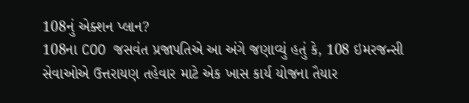108નું એક્શન પ્લાન?
108ના COO જસવંત પ્રજાપતિએ આ અંગે જણાવ્યું હતું કે, 108 ઇમરજન્સી સેવાઓએ ઉત્તરાયણ તહેવાર માટે એક ખાસ કાર્ય યોજના તૈયાર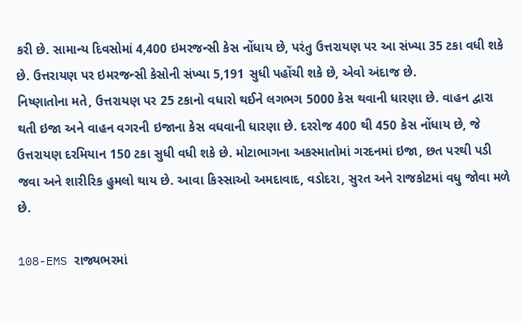કરી છે. સામાન્ય દિવસોમાં 4,400 ઇમરજન્સી કેસ નોંધાય છે, પરંતુ ઉત્તરાયણ પર આ સંખ્યા 35 ટકા વધી શકે છે. ઉત્તરાયણ પર ઇમરજન્સી કેસોની સંખ્યા 5,191 સુધી પહોંચી શકે છે, એવો અંદાજ છે.
નિષ્ણાતોના મતે, ઉત્તરાયણ પર 25 ટકાનો વધારો થઈને લગભગ 5000 કેસ થવાની ધારણા છે. વાહન દ્વારા થતી ઇજા અને વાહન વગરની ઇજાના કેસ વધવાની ધારણા છે. દરરોજ 400 થી 450 કેસ નોંધાય છે, જે ઉત્તરાયણ દરમિયાન 150 ટકા સુધી વધી શકે છે. મોટાભાગના અકસ્માતોમાં ગરદનમાં ઇજા, છત પરથી પડી જવા અને શારીરિક હુમલો થાય છે. આવા કિસ્સાઓ અમદાવાદ, વડોદરા, સુરત અને રાજકોટમાં વધુ જોવા મળે છે.

108-EMS રાજ્યભરમાં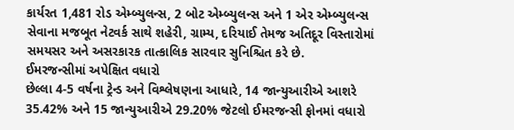કાર્યરત 1,481 રોડ એમ્બ્યુલન્સ, 2 બોટ એમ્બ્યુલન્સ અને 1 એર એમ્બ્યુલન્સ સેવાના મજબૂત નેટવર્ક સાથે શહેરી, ગ્રામ્ય, દરિયાઈ તેમજ અતિદૂર વિસ્તારોમાં સમયસર અને અસરકારક તાત્કાલિક સારવાર સુનિશ્ચિત કરે છે.
ઈમરજન્સીમાં અપેક્ષિત વધારો
છેલ્લા 4-5 વર્ષના ટ્રેન્ડ અને વિશ્લેષણના આધારે, 14 જાન્યુઆરીએ આશરે 35.42% અને 15 જાન્યુઆરીએ 29.20% જેટલો ઈમરજન્સી ફોનમાં વધારો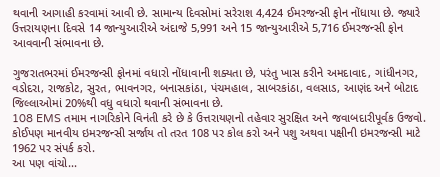થવાની આગાહી કરવામાં આવી છે. સામાન્ય દિવસોમાં સરેરાશ 4,424 ઈમરજન્સી ફોન નોંધાયા છે. જ્યારે ઉત્તરાયણના દિવસે 14 જાન્યુઆરીએ અંદાજે 5,991 અને 15 જાન્યુઆરીએ 5,716 ઈમરજન્સી ફોન આવવાની સંભાવના છે.

ગુજરાતભરમાં ઈમરજન્સી ફોનમાં વધારો નોંધાવાની શક્યતા છે, પરંતુ ખાસ કરીને અમદાવાદ, ગાંધીનગર, વડોદરા, રાજકોટ, સુરત, ભાવનગર, બનાસકાંઠા, પંચમહાલ, સાબરકાંઠા, વલસાડ, આણંદ અને બોટાદ જિલ્લાઓમાં 20%થી વધુ વધારો થવાની સંભાવના છે.
108 EMS તમામ નાગરિકોને વિનંતી કરે છે કે ઉત્તરાયણનો તહેવાર સુરક્ષિત અને જવાબદારીપૂર્વક ઉજવો. કોઈપણ માનવીય ઇમરજન્સી સર્જાય તો તરત 108 પર કોલ કરો અને પશુ અથવા પક્ષીની ઇમરજન્સી માટે 1962 પર સંપર્ક કરો.
આ પણ વાંચો...